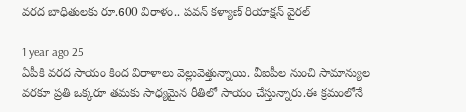వరద బాధితులకు రూ.600 విరాళం.. పవన్ కళ్యాణ్ రియాక్షన్ వైరల్

1 year ago 25
ఏపీకి వరద సాయం కింద విరాళాలు వెల్లువెత్తున్నాయి. వీఐపీల నుంచి సామాన్యుల వరకూ ప్రతి ఒక్కరూ తమకు సాధ్యమైన రీతిలో సాయం చేస్తున్నారు.ఈ క్రమంలోనే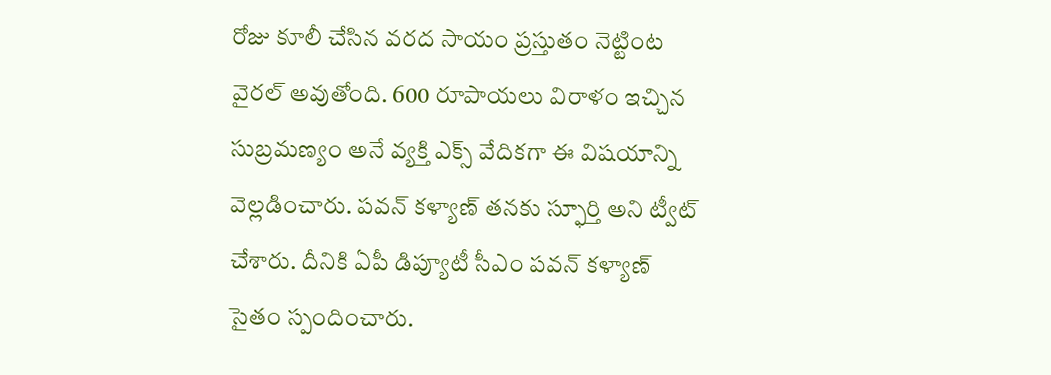రోజు కూలీ చేసిన వరద సాయం ప్రస్తుతం నెట్టింట వైరల్ అవుతోంది. 600 రూపాయలు విరాళం ఇచ్చిన సుబ్రమణ్యం అనే వ్యక్తి ఎక్స్ వేదికగా ఈ విషయాన్ని వెల్లడించారు. పవన్ కళ్యాణ్ తనకు స్ఫూర్తి అని ట్వీట్ చేశారు. దీనికి ఏపీ డిప్యూటీ సీఎం పవన్ కళ్యాణ్ సైతం స్పందించారు.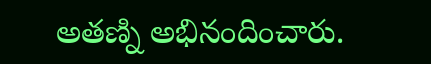అతణ్ని అభినందించారు.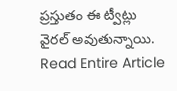ప్రస్తుతం ఈ ట్వీట్లు వైరల్ అవుతున్నాయి.
Read Entire Article